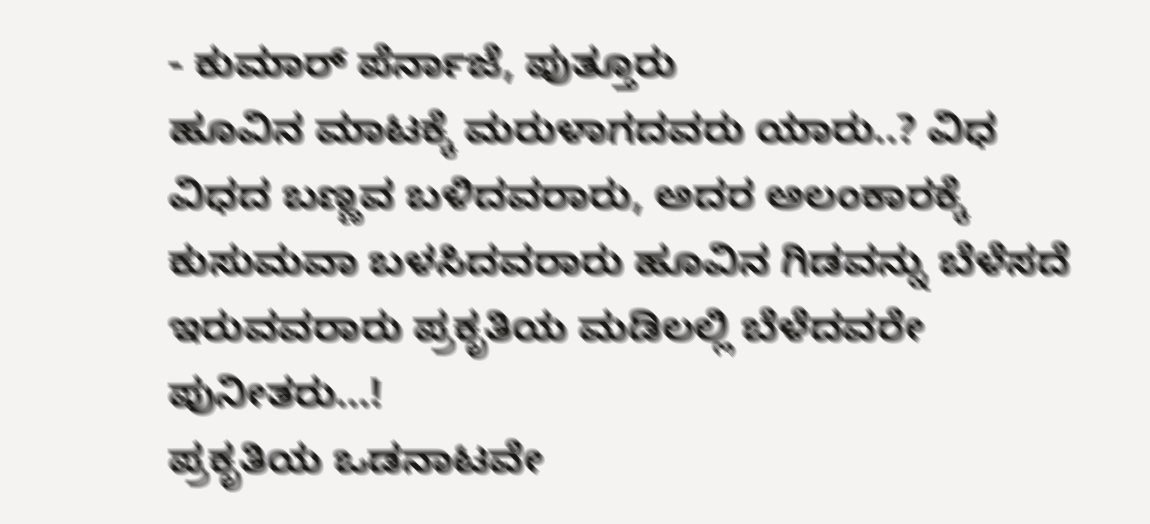- ಕುಮಾರ್ ಪೆರ್ನಾಜೆ, ಪುತ್ತೂರು
ಹೂವಿನ ಮಾಟಕ್ಕೆ ಮರುಳಾಗದವರು ಯಾರು..? ವಿಧ ವಿಧದ ಬಣ್ಣವ ಬಳಿದವರಾರು, ಅದರ ಅಲಂಕಾರಕ್ಕೆ ಕುಸುಮವಾ ಬಳಸಿದವರಾರು ಹೂವಿನ ಗಿಡವನ್ನು ಬೆಳೆಸದೆ ಇರುವವರಾರು ಪ್ರಕೃತಿಯ ಮಡಿಲಲ್ಲಿ ಬೆಳೆದವರೇ ಪುನೀತರು…!
ಪ್ರಕೃತಿಯ ಒಡನಾಟವೇ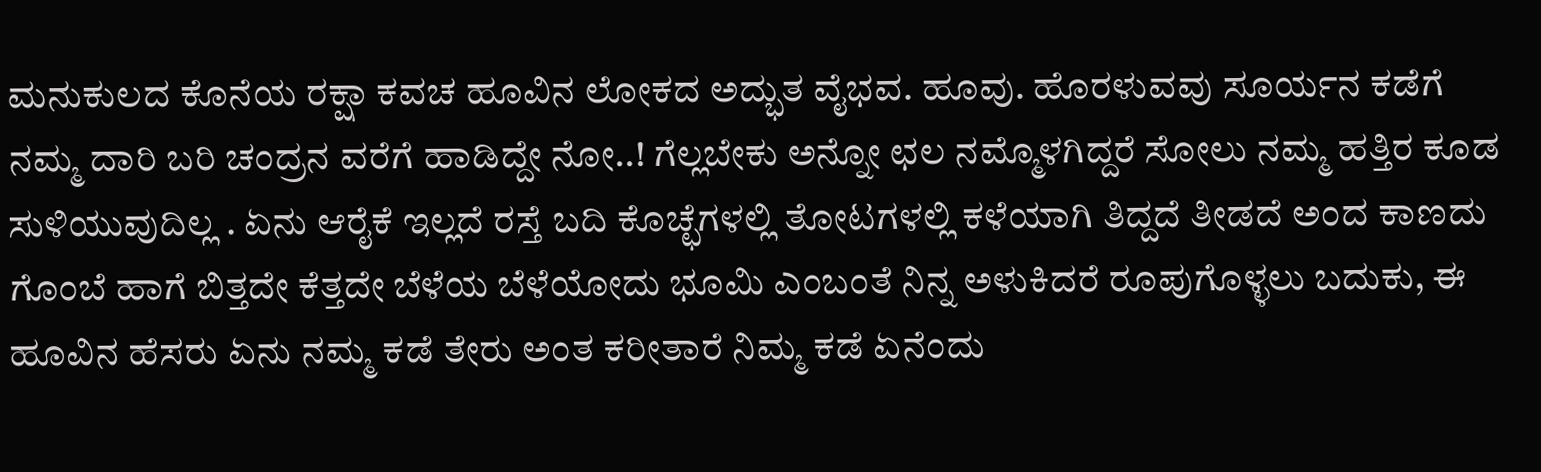ಮನುಕುಲದ ಕೊನೆಯ ರಕ್ಷಾ ಕವಚ ಹೂವಿನ ಲೋಕದ ಅದ್ಭುತ ವೈಭವ. ಹೂವು. ಹೊರಳುವವು ಸೂರ್ಯನ ಕಡೆಗೆ ನಮ್ಮ ದಾರಿ ಬರಿ ಚಂದ್ರನ ವರೆಗೆ ಹಾಡಿದ್ದೇ ನೋ..! ಗೆಲ್ಲಬೇಕು ಅನ್ನೋ ಛಲ ನಮ್ಮೊಳಗಿದ್ದರೆ ಸೋಲು ನಮ್ಮ ಹತ್ತಿರ ಕೂಡ ಸುಳಿಯುವುದಿಲ್ಲ . ಏನು ಆರೈಕೆ ಇಲ್ಲದೆ ರಸ್ತೆ ಬದಿ ಕೊಚ್ಛೆಗಳಲ್ಲಿ ತೋಟಗಳಲ್ಲಿ ಕಳೆಯಾಗಿ ತಿದ್ದದೆ ತೀಡದೆ ಅಂದ ಕಾಣದು ಗೊಂಬೆ ಹಾಗೆ ಬಿತ್ತದೇ ಕೆತ್ತದೇ ಬೆಳೆಯ ಬೆಳೆಯೋದು ಭೂಮಿ ಎಂಬಂತೆ ನಿನ್ನ ಅಳುಕಿದರೆ ರೂಪುಗೊಳ್ಳಲು ಬದುಕು, ಈ ಹೂವಿನ ಹೆಸರು ಏನು ನಮ್ಮ ಕಡೆ ತೇರು ಅಂತ ಕರೀತಾರೆ ನಿಮ್ಮ ಕಡೆ ಏನೆಂದು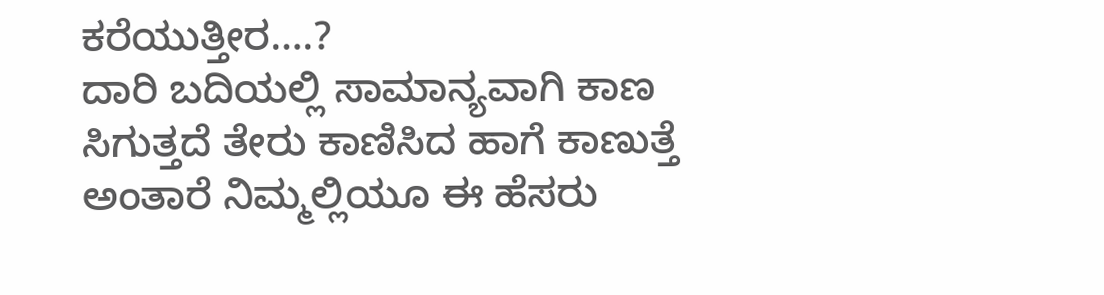ಕರೆಯುತ್ತೀರ….?
ದಾರಿ ಬದಿಯಲ್ಲಿ ಸಾಮಾನ್ಯವಾಗಿ ಕಾಣ ಸಿಗುತ್ತದೆ ತೇರು ಕಾಣಿಸಿದ ಹಾಗೆ ಕಾಣುತ್ತೆ ಅಂತಾರೆ ನಿಮ್ಮಲ್ಲಿಯೂ ಈ ಹೆಸರು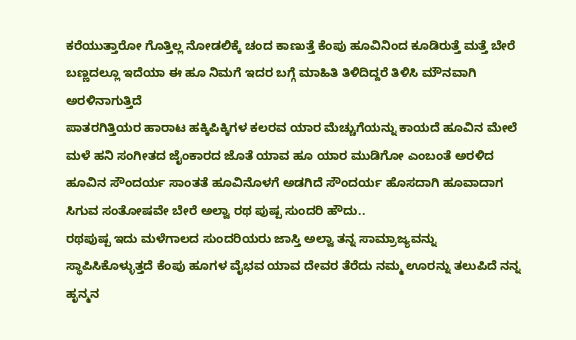ಕರೆಯುತ್ತಾರೋ ಗೊತ್ತಿಲ್ಲ ನೋಡಲಿಕ್ಕೆ ಚಂದ ಕಾಣುತ್ತೆ ಕೆಂಪು ಹೂವಿನಿಂದ ಕೂಡಿರುತ್ತೆ ಮತ್ತೆ ಬೇರೆ ಬಣ್ಣದಲ್ಲೂ ಇದೆಯಾ ಈ ಹೂ ನಿಮಗೆ ಇದರ ಬಗ್ಗೆ ಮಾಹಿತಿ ತಿಳಿದಿದ್ದರೆ ತಿಳಿಸಿ ಮೌನವಾಗಿ ಅರಳಿನಾಗುತ್ತಿದೆ
ಪಾತರಗಿತ್ತಿಯರ ಹಾರಾಟ ಹಕ್ಕಿಪಿಕ್ಕಿಗಳ ಕಲರವ ಯಾರ ಮೆಚ್ಚುಗೆಯನ್ನು ಕಾಯದೆ ಹೂವಿನ ಮೇಲೆ ಮಳೆ ಹನಿ ಸಂಗೀತದ ಜೈಂಕಾರದ ಜೊತೆ ಯಾವ ಹೂ ಯಾರ ಮುಡಿಗೋ ಎಂಬಂತೆ ಅರಳಿದ ಹೂವಿನ ಸೌಂದರ್ಯ ಸಾಂತತೆ ಹೂವಿನೊಳಗೆ ಅಡಗಿದೆ ಸೌಂದರ್ಯ ಹೊಸದಾಗಿ ಹೂವಾದಾಗ ಸಿಗುವ ಸಂತೋಷವೇ ಬೇರೆ ಅಲ್ವಾ ರಥ ಪುಷ್ಪ ಸುಂದರಿ ಹೌದು..
ರಥಪುಷ್ಪ ಇದು ಮಳೆಗಾಲದ ಸುಂದರಿಯರು ಜಾಸ್ತಿ ಅಲ್ವಾ ತನ್ನ ಸಾಮ್ರಾಜ್ಯವನ್ನು ಸ್ಥಾಪಿಸಿಕೊಳ್ಳುತ್ತದೆ ಕೆಂಪು ಹೂಗಳ ವೈಭವ ಯಾವ ದೇವರ ತೆರೆದು ನಮ್ಮ ಊರನ್ನು ತಲುಪಿದೆ ನನ್ನ ಹೃನ್ಮನ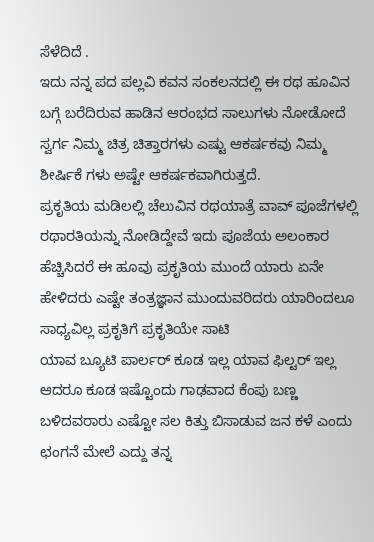ಸೆಳೆದಿದೆ .
ಇದು ನನ್ನ ಪದ ಪಲ್ಲವಿ ಕವನ ಸಂಕಲನದಲ್ಲಿ ಈ ರಥ ಹೂವಿನ ಬಗ್ಗೆ ಬರೆದಿರುವ ಹಾಡಿನ ಆರಂಭದ ಸಾಲುಗಳು ನೋಡೋದೆ ಸ್ವರ್ಗ ನಿಮ್ಮ ಚಿತ್ರ ಚಿತ್ತಾರಗಳು ಎಷ್ಟು ಆಕರ್ಷಕವು ನಿಮ್ಮ ಶೀರ್ಷಿಕೆ ಗಳು ಅಷ್ಟೇ ಆಕರ್ಷಕವಾಗಿರುತ್ತದೆ.
ಪ್ರಕೃತಿಯ ಮಡಿಲಲ್ಲಿ ಚೆಲುವಿನ ರಥಯಾತ್ರೆ ವಾವ್ ಪೂಜೆಗಳಲ್ಲಿ ರಥಾರತಿಯನ್ನು ನೋಡಿದ್ದೇವೆ ಇದು ಪೂಜೆಯ ಅಲಂಕಾರ ಹೆಚ್ಚಿಸಿದರೆ ಈ ಹೂವು ಪ್ರಕೃತಿಯ ಮುಂದೆ ಯಾರು ಏನೇ ಹೇಳಿದರು ಎಷ್ಟೇ ತಂತ್ರಜ್ಞಾನ ಮುಂದುವರಿದರು ಯಾರಿಂದಲೂ ಸಾಧ್ಯವಿಲ್ಲ ಪ್ರಕೃತಿಗೆ ಪ್ರಕೃತಿಯೇ ಸಾಟಿ
ಯಾವ ಬ್ಯೂಟಿ ಪಾರ್ಲರ್ ಕೂಡ ಇಲ್ಲ ಯಾವ ಫಿಲ್ಟರ್ ಇಲ್ಲ ಆದರೂ ಕೂಡ ಇಷ್ಟೊಂದು ಗಾಢವಾದ ಕೆಂಪು ಬಣ್ಣ ಬಳಿದವರಾರು ಎಷ್ಟೋ ಸಲ ಕಿತ್ತು ಬಿಸಾಡುವ ಜನ ಕಳೆ ಎಂದು ಛಂಗನೆ ಮೇಲೆ ಎದ್ದು ತನ್ನ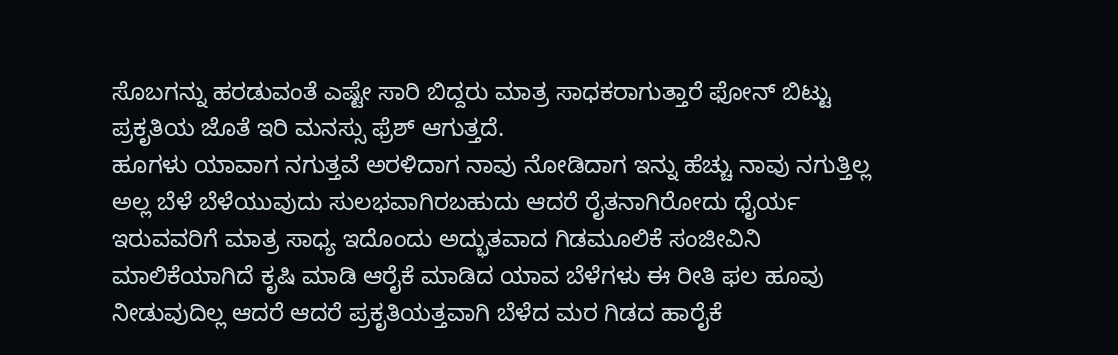ಸೊಬಗನ್ನು ಹರಡುವಂತೆ ಎಷ್ಟೇ ಸಾರಿ ಬಿದ್ದರು ಮಾತ್ರ ಸಾಧಕರಾಗುತ್ತಾರೆ ಫೋನ್ ಬಿಟ್ಟು ಪ್ರಕೃತಿಯ ಜೊತೆ ಇರಿ ಮನಸ್ಸು ಫ್ರೆಶ್ ಆಗುತ್ತದೆ.
ಹೂಗಳು ಯಾವಾಗ ನಗುತ್ತವೆ ಅರಳಿದಾಗ ನಾವು ನೋಡಿದಾಗ ಇನ್ನು ಹೆಚ್ಚು ನಾವು ನಗುತ್ತಿಲ್ಲ ಅಲ್ಲ ಬೆಳೆ ಬೆಳೆಯುವುದು ಸುಲಭವಾಗಿರಬಹುದು ಆದರೆ ರೈತನಾಗಿರೋದು ಧೈರ್ಯ ಇರುವವರಿಗೆ ಮಾತ್ರ ಸಾಧ್ಯ ಇದೊಂದು ಅದ್ಭುತವಾದ ಗಿಡಮೂಲಿಕೆ ಸಂಜೀವಿನಿ ಮಾಲಿಕೆಯಾಗಿದೆ ಕೃಷಿ ಮಾಡಿ ಆರೈಕೆ ಮಾಡಿದ ಯಾವ ಬೆಳೆಗಳು ಈ ರೀತಿ ಫಲ ಹೂವು ನೀಡುವುದಿಲ್ಲ ಆದರೆ ಆದರೆ ಪ್ರಕೃತಿಯತ್ತವಾಗಿ ಬೆಳೆದ ಮರ ಗಿಡದ ಹಾರೈಕೆ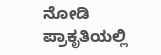ನೋಡಿ ಪ್ರಾಕೃತಿಯಲ್ಲಿ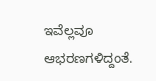ಇವೆಲ್ಲವೂ ಆಭರಣಗಳಿದ್ದಂತೆ.